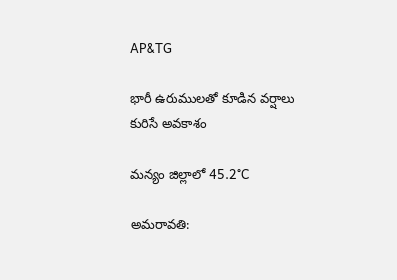AP&TG

భారీ ఉరుములతో కూడిన వర్షాలు కురిసే అవకాశం

మన్యం జిల్లాలో 45.2°C

అమరావతి: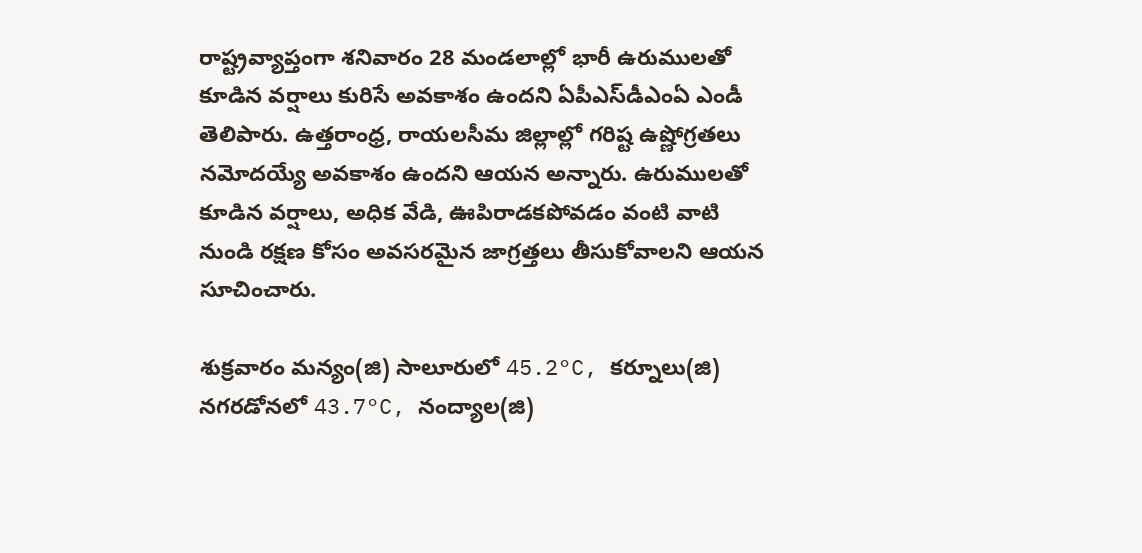రాష్ట్రవ్యాప్తంగా శనివారం 28 మండలాల్లో భారీ ఉరుములతో కూడిన వర్షాలు కురిసే అవకాశం ఉందని ఏపీఎస్‌డీఎంఏ ఎండీ తెలిపారు. ఉత్తరాంధ్ర, రాయలసీమ జిల్లాల్లో గరిష్ట ఉష్ణోగ్రతలు నమోదయ్యే అవకాశం ఉందని ఆయన అన్నారు. ఉరుములతో కూడిన వర్షాలు, అధిక వేడి, ఊపిరాడకపోవడం వంటి వాటి నుండి రక్షణ కోసం అవసరమైన జాగ్రత్తలు తీసుకోవాలని ఆయన సూచించారు.

శుక్రవారం మన్యం(జి) సాలూరులో 45.2°C, కర్నూలు(జి) నగరడోనలో 43.7°C, నంద్యాల(జి)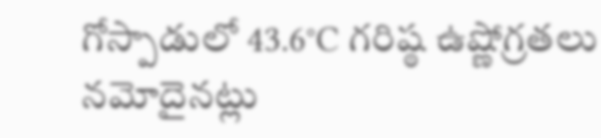గోస్పాడులో 43.6°C గరిష్ఠ ఉష్ణోగ్రతలు నమోదైనట్లు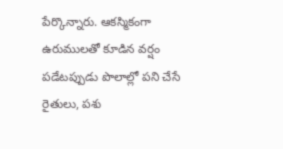పేర్కొన్నారు. ఆకస్మికంగా ఉరుములతో కూడిన వర్షం పడేటప్పుడు పొలాల్లో పని చేసే రైతులు, పశు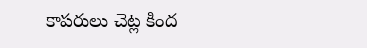కాపరులు చెట్ల కింద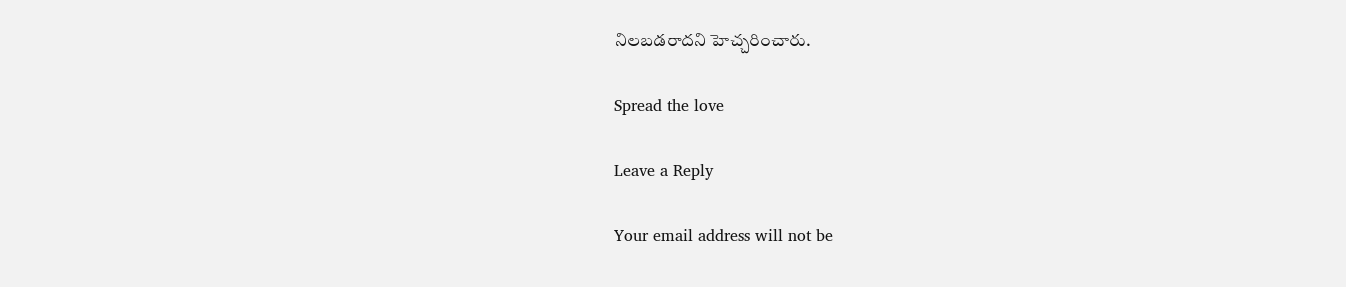నిలబడరాదని హెచ్చరించారు.

Spread the love

Leave a Reply

Your email address will not be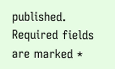published. Required fields are marked *